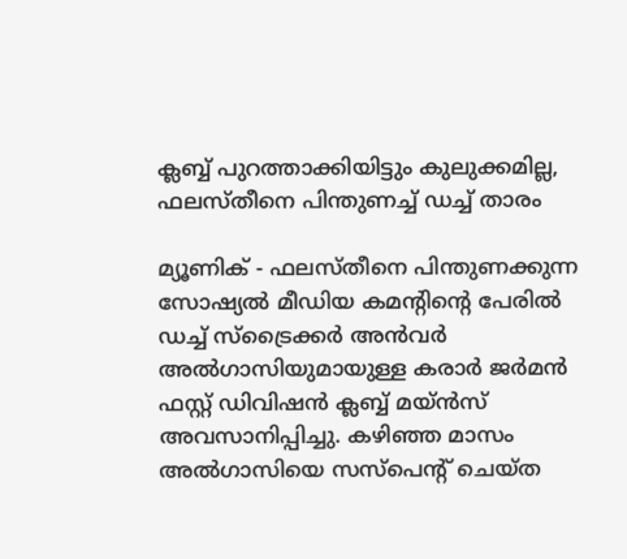ക്ലബ്ബ് പുറത്താക്കിയിട്ടും കുലുക്കമില്ല, ഫലസ്തീനെ പിന്തുണച്ച് ഡച്ച് താരം

മ്യൂണിക് - ഫലസ്തീനെ പിന്തുണക്കുന്ന സോഷ്യല്‍ മീഡിയ കമന്റിന്റെ പേരില്‍ ഡച്ച് സ്‌ട്രൈക്കര്‍ അന്‍വര്‍ അല്‍ഗാസിയുമായുള്ള കരാര്‍ ജര്‍മന്‍ ഫസ്റ്റ് ഡിവിഷന്‍ ക്ലബ്ബ് മയ്ന്‍സ് അവസാനിപ്പിച്ചു. കഴിഞ്ഞ മാസം അല്‍ഗാസിയെ സസ്‌പെന്റ് ചെയ്ത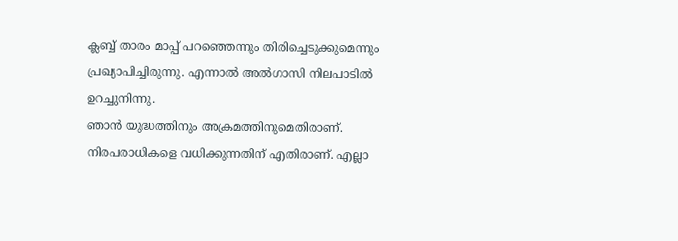ക്ലബ്ബ് താരം മാപ്പ് പറഞ്ഞെന്നും തിരിച്ചെടുക്കുമെന്നും പ്രഖ്യാപിച്ചിരുന്നു. എന്നാല്‍ അല്‍ഗാസി നിലപാടില്‍ ഉറച്ചുനിന്നു.
ഞാന്‍ യുദ്ധത്തിനും അക്രമത്തിനുമെതിരാണ്. നിരപരാധികളെ വധിക്കുന്നതിന് എതിരാണ്. എല്ലാ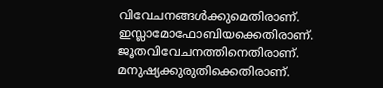വിവേചനങ്ങള്‍ക്കുമെതിരാണ്. ഇസ്ലാമോഫോബിയക്കെതിരാണ്. ജൂതവിവേചനത്തിനെതിരാണ്. മനുഷ്യക്കുരുതിക്കെതിരാണ്.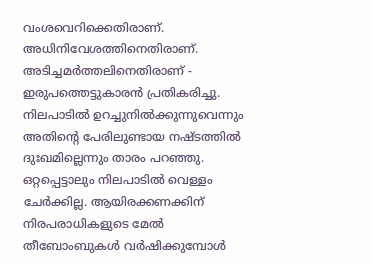വംശവെറിക്കെതിരാണ്. അധിനിവേശത്തിനെതിരാണ്. അടിച്ചമര്‍ത്തലിനെതിരാണ് - ഇരുപത്തെട്ടുകാരന്‍ പ്രതികരിച്ചു. നിലപാടില്‍ ഉറച്ചുനില്‍ക്കുന്നുവെന്നും അതിന്റെ പേരിലുണ്ടായ നഷ്ടത്തില്‍ ദുഃഖമില്ലെന്നും താരം പറഞ്ഞു.
ഒറ്റപ്പെട്ടാലും നിലപാടില്‍ വെള്ളം ചേര്‍ക്കില്ല. ആയിരക്കണക്കിന് നിരപരാധികളുടെ മേല്‍ തീബോംബുകള്‍ വര്‍ഷിക്കുമ്പോള്‍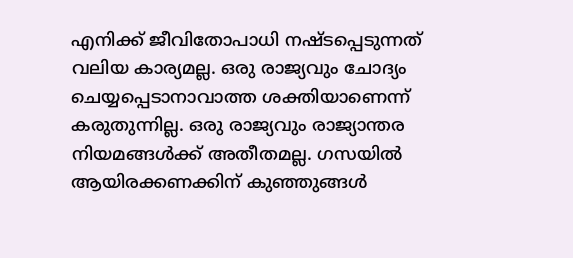എനിക്ക് ജീവിതോപാധി നഷ്ടപ്പെടുന്നത് വലിയ കാര്യമല്ല. ഒരു രാജ്യവും ചോദ്യം ചെയ്യപ്പെടാനാവാത്ത ശക്തിയാണെന്ന് കരുതുന്നില്ല. ഒരു രാജ്യവും രാജ്യാന്തര നിയമങ്ങള്‍ക്ക് അതീതമല്ല. ഗസയില്‍ ആയിരക്കണക്കിന് കുഞ്ഞുങ്ങള്‍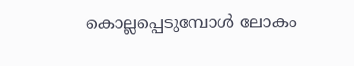കൊല്ലപ്പെടുമ്പോള്‍ ലോകം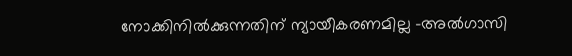നോക്കിനില്‍ക്കുന്നതിന് ന്യായീകരണമില്ല -അല്‍ഗാസി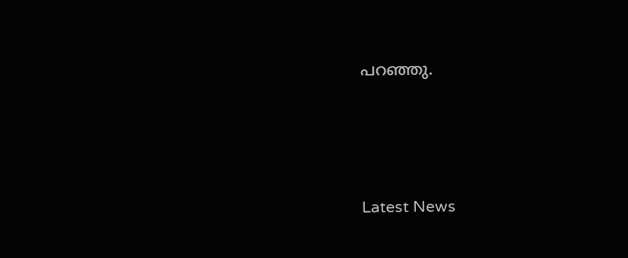പറഞ്ഞു.




Latest News